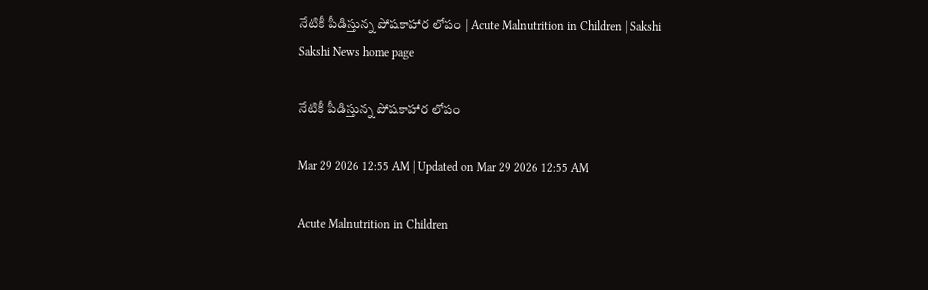నేటికీ పీడిస్తున్న పోషకాహార లోపం | Acute Malnutrition in Children | Sakshi
Sakshi News home page

నేటికీ పీడిస్తున్న పోషకాహార లోపం

Mar 29 2026 12:55 AM | Updated on Mar 29 2026 12:55 AM

Acute Malnutrition in Children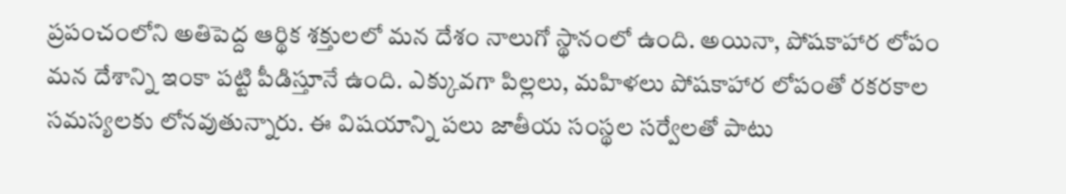ప్రపంచంలోని అతిపెద్ద ఆర్థిక శక్తులలో మన దేశం నాలుగో స్థానంలో ఉంది. అయినా, పోషకాహార లోపం మన దేశాన్ని ఇంకా పట్టి పీడిస్తూనే ఉంది. ఎక్కువగా పిల్లలు, మహిళలు పోషకాహార లోపంతో రకరకాల సమస్యలకు లోనవుతున్నారు. ఈ విషయాన్ని పలు జాతీయ సంస్థల సర్వేలతో పాటు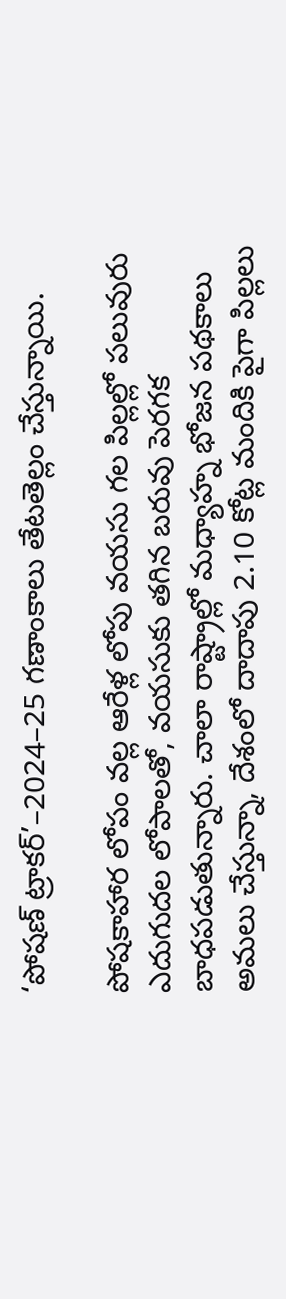‘పోషణ్‌ ట్రాకర్‌’–2024–25 గణాంకాలు తేటతెల్లం చేస్తున్నాయి.

పోషకాహార లోపం వల్ల ఆరేళ్ల లోపు వయసు గల పిల్లల్లో పలువురు ఎదుగుదల లోపాలతో, వయసుకు తగిన బరువు పెరగక బాధపడుతున్నారు. చాలా రాష్ట్రాల్లో మధ్యాహ్న భోజన పథకాలు అమలు చేస్తున్నా, దేశంలో దాదాపు 2.10 కోట్ల మందికి పైగా పిల్లలు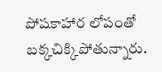పోషకాహార లోపంతో బక్కచిక్కిపోతున్నారు.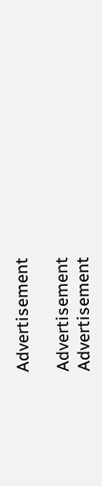Advertisement

Advertisement
Advertisement